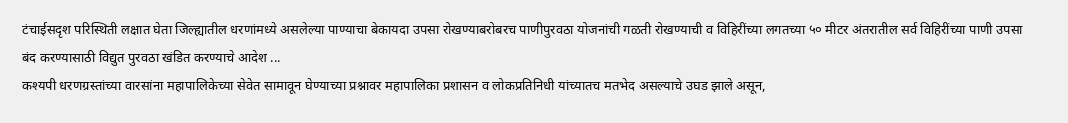टंचाईसदृश परिस्थिती लक्षात घेता जिल्ह्यातील धरणांमध्ये असलेल्या पाण्याचा बेकायदा उपसा रोखण्याबरोबरच पाणीपुरवठा योजनांची गळती रोखण्याची व विहिरींच्या लगतच्या ५० मीटर अंतरातील सर्व विहिरींच्या पाणी उपसा बंद करण्यासाठी विद्युत पुरवठा खंडित करण्याचे आदेश ...
कश्यपी धरणग्रस्तांच्या वारसांना महापालिकेच्या सेवेत सामावून घेण्याच्या प्रश्नावर महापालिका प्रशासन व लोकप्रतिनिधी यांच्यातच मतभेद असल्याचे उघड झाले असून,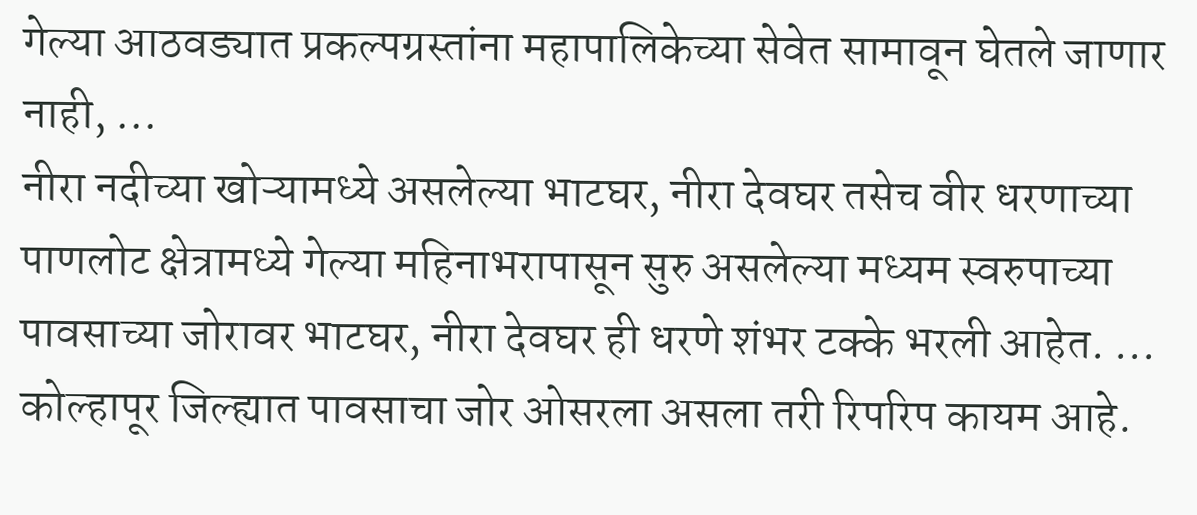गेल्या आठवड्यात प्रकल्पग्रस्तांना महापालिकेच्या सेवेत सामावून घेतले जाणार नाही, ...
नीरा नदीच्या खोऱ्यामध्ये असलेल्या भाटघर, नीरा देवघर तसेच वीर धरणाच्या पाणलोट क्षेत्रामध्ये गेल्या महिनाभरापासून सुरु असलेल्या मध्यम स्वरुपाच्या पावसाच्या जोरावर भाटघर, नीरा देवघर ही धरणे शंभर टक्के भरली आहेत. ...
कोल्हापूर जिल्ह्यात पावसाचा जोर ओसरला असला तरी रिपरिप कायम आहे.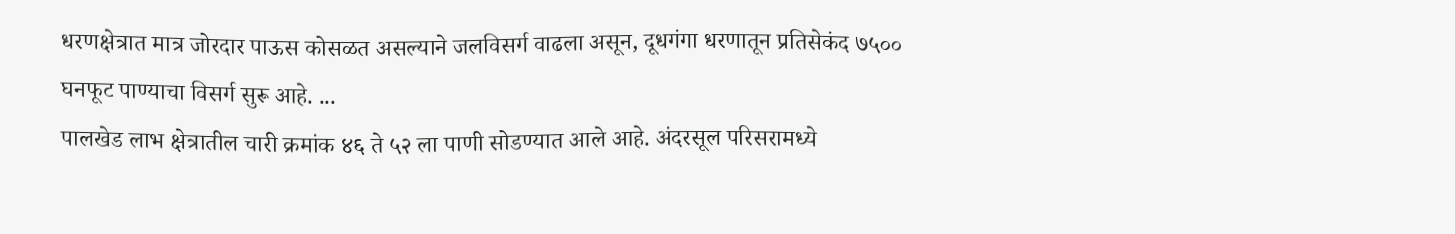धरणक्षेत्रात मात्र जोरदार पाऊस कोसळत असल्याने जलविसर्ग वाढला असून, दूधगंगा धरणातून प्रतिसेकंद ७५०० घनफूट पाण्याचा विसर्ग सुरू आहे. ...
पालखेड लाभ क्षेत्रातील चारी क्रमांक ४६ ते ५२ ला पाणी सोडण्यात आले आहे. अंदरसूल परिसरामध्ये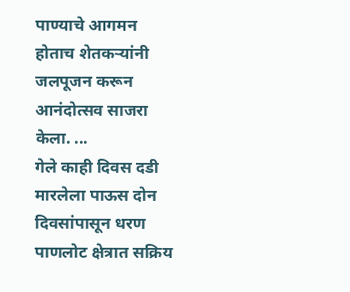पाण्याचे आगमन होताच शेतकऱ्यांनी जलपूजन करून आनंदोत्सव साजरा केला. ...
गेले काही दिवस दडी मारलेला पाऊस दोन दिवसांपासून धरण पाणलोट क्षेत्रात सक्रिय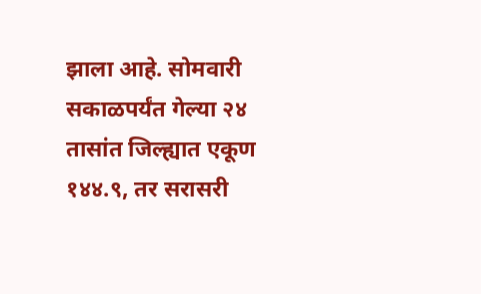झाला आहे. सोमवारी सकाळपर्यंत गेल्या २४ तासांत जिल्ह्यात एकूण १४४.९, तर सरासरी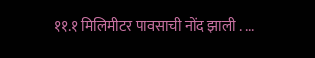११.१ मिलिमीटर पावसाची नोंद झाली . ...